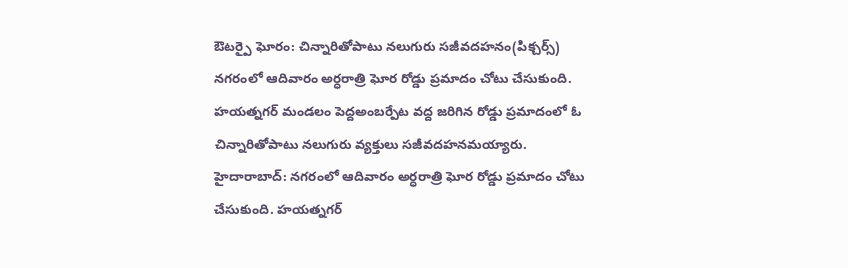ఔటర్పై ఘోరం: చిన్నారితోపాటు నలుగురు సజీవదహనం(పిక్చర్స్)
నగరంలో ఆదివారం అర్ధరాత్రి ఘోర రోడ్డు ప్రమాదం చోటు చేసుకుంది. హయత్నగర్ మండలం పెద్దఅంబర్పేట వద్ద జరిగిన రోడ్డు ప్రమాదంలో ఓ చిన్నారితోపాటు నలుగురు వ్యక్తులు సజీవదహనమయ్యారు.
హైదారాబాద్: నగరంలో ఆదివారం అర్ధరాత్రి ఘోర రోడ్డు ప్రమాదం చోటు చేసుకుంది. హయత్నగర్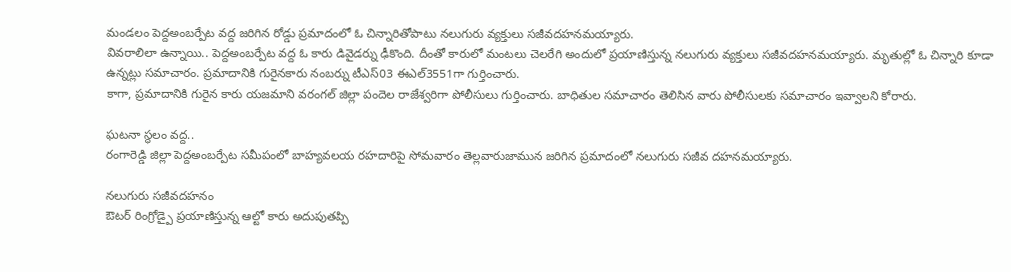మండలం పెద్దఅంబర్పేట వద్ద జరిగిన రోడ్డు ప్రమాదంలో ఓ చిన్నారితోపాటు నలుగురు వ్యక్తులు సజీవదహనమయ్యారు.
వివరాలిలా ఉన్నాయి.. పెద్దఅంబర్పేట వద్ద ఓ కారు డివైడర్ను ఢీకొంది. దీంతో కారులో మంటలు చెలరేగి అందులో ప్రయాణిస్తున్న నలుగురు వ్యక్తులు సజీవదహనమయ్యారు. మృతుల్లో ఓ చిన్నారి కూడా ఉన్నట్లు సమాచారం. ప్రమాదానికి గురైనకారు నంబర్ను టీఎస్03 ఈఎల్3551గా గుర్తించారు.
కాగా, ప్రమాదానికి గురైన కారు యజమాని వరంగల్ జిల్లా పందెల రాజేశ్వరిగా పోలీసులు గుర్తించారు. బాధితుల సమాచారం తెలిసిన వారు పోలీసులకు సమాచారం ఇవ్వాలని కోరారు.

ఘటనా స్థలం వద్ద..
రంగారెడ్డి జిల్లా పెద్దఅంబర్పేట సమీపంలో బాహ్యవలయ రహదారిపై సోమవారం తెల్లవారుజామున జరిగిన ప్రమాదంలో నలుగురు సజీవ దహనమయ్యారు.

నలుగురు సజీవదహనం
ఔటర్ రింగ్రోడ్పై ప్రయాణిస్తున్న ఆల్టో కారు అదుపుతప్పి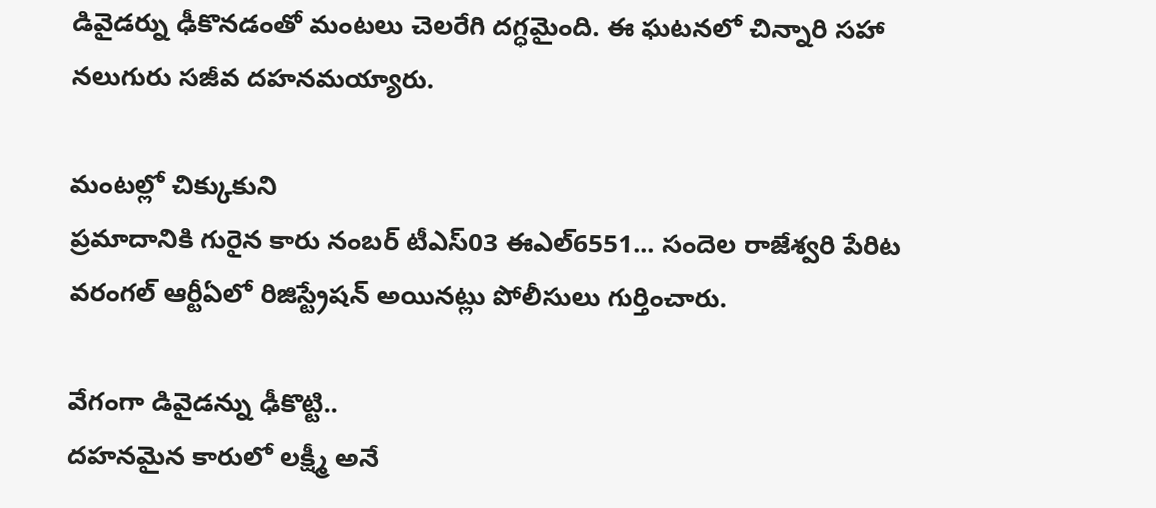డివైడర్ను ఢీకొనడంతో మంటలు చెలరేగి దగ్ధమైంది. ఈ ఘటనలో చిన్నారి సహా నలుగురు సజీవ దహనమయ్యారు.

మంటల్లో చిక్కుకుని
ప్రమాదానికి గురైన కారు నంబర్ టీఎస్03 ఈఎల్6551... సందెల రాజేశ్వరి పేరిట వరంగల్ ఆర్టీఏలో రిజిస్ట్రేషన్ అయినట్లు పోలీసులు గుర్తించారు.

వేగంగా డివైడన్ను ఢీకొట్టి..
దహనమైన కారులో లక్ష్మీ అనే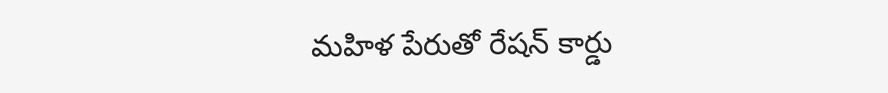మహిళ పేరుతో రేషన్ కార్డు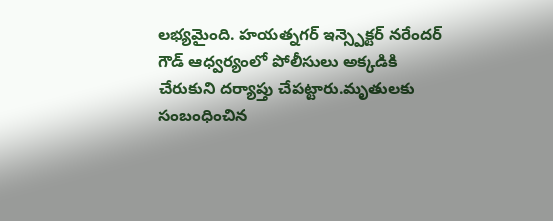లభ్యమైంది. హయత్నగర్ ఇన్స్పెక్టర్ నరేందర్ గౌడ్ ఆధ్వర్యంలో పోలీసులు అక్కడికి చేరుకుని దర్యాప్తు చేపట్టారు.మృతులకు సంబంధించిన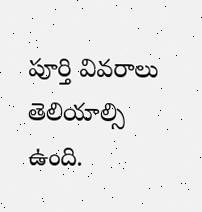పూర్తి వివరాలు తెలియాల్సి ఉంది.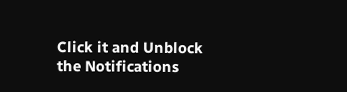Click it and Unblock the Notifications